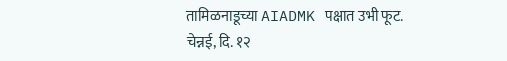तामिळनाडूच्या AIADMK पक्षात उभी फूट.
चेन्नई, दि. १२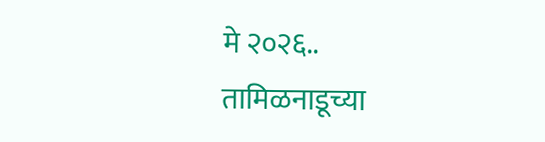मे २०२६..
तामिळनाडूच्या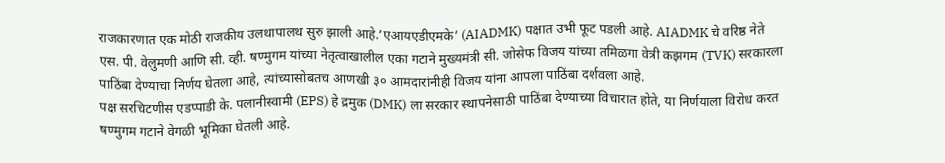राजकारणात एक मोठी राजकीय उलथापालथ सुरु झाली आहे.’एआयएडीएमके’ (AIADMK) पक्षात उभी फूट पडली आहे. AIADMK चे वरिष्ठ नेते एस. पी. वेलुमणी आणि सी. व्ही. षण्मुगम यांच्या नेतृत्वाखालील एका गटाने मुख्यमंत्री सी. जोसेफ विजय यांच्या तमिळगा वेत्री कझगम (TVK) सरकारला पाठिंबा देण्याचा निर्णय घेतला आहे, त्यांच्यासोबतच आणखी ३० आमदारांनीही विजय यांना आपला पाठिंबा दर्शवला आहे.
पक्ष सरचिटणीस एडप्पाडी के. पलानीस्वामी (EPS) हे द्रमुक (DMK) ला सरकार स्थापनेसाठी पाठिंबा देण्याच्या विचारात होते, या निर्णयाला विरोध करत षण्मुगम गटाने वेगळी भूमिका घेतली आहे.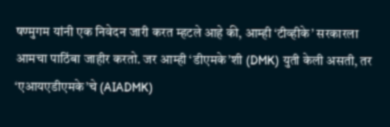षण्मुगम यांनी एक निवेदन जारी करत म्हटले आहे की, आम्ही ‘टीव्हीके’ सरकारला आमचा पाठिंबा जाहीर करतो. जर आम्ही ‘डीएमके’शी (DMK) युती केली असती, तर ‘एआयएडीएमके’चे (AIADMK)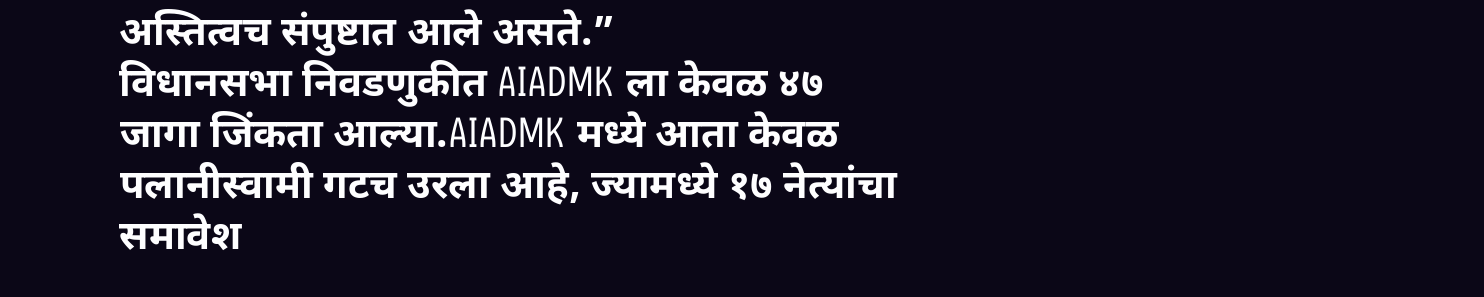अस्तित्वच संपुष्टात आले असते.”
विधानसभा निवडणुकीत AIADMK ला केवळ ४७ जागा जिंकता आल्या.AIADMK मध्ये आता केवळ पलानीस्वामी गटच उरला आहे, ज्यामध्ये १७ नेत्यांचा समावेश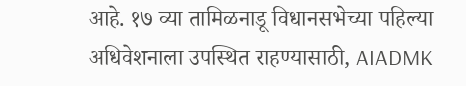आहे. १७ व्या तामिळनाडू विधानसभेच्या पहिल्या अधिवेशनाला उपस्थित राहण्यासाठी, AIADMK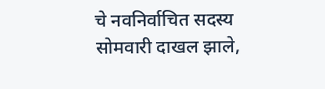चे नवनिर्वाचित सदस्य सोमवारी दाखल झाले,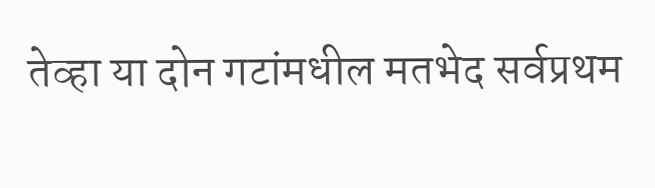तेव्हा या दोन गटांमधील मतभेद सर्वप्रथम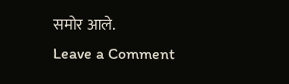समोर आले.
Leave a Comment